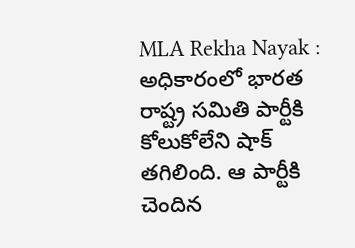MLA Rekha Nayak : అధికారంలో భారత రాష్ట్ర సమితి పార్టీకి కోలుకోలేని షాక్ తగిలింది. ఆ పార్టీకి చెందిన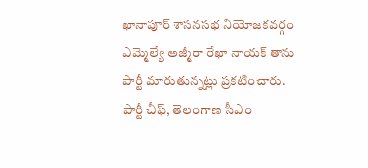ఖానాపూర్ శాసనసభ నియోజకవర్గం ఎమ్మెల్యే అజ్మీరా రేఖా నాయక్ తాను పార్టీ మారుతున్నట్లు ప్రకటించారు. పార్టీ చీఫ్, తెలంగాణ సీఎం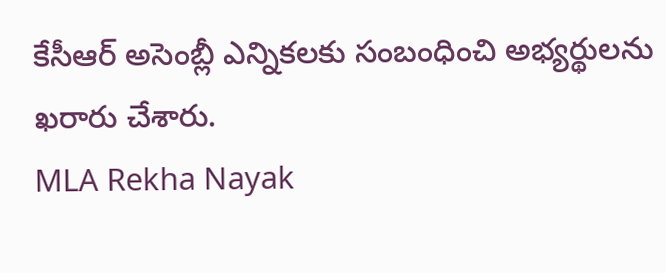కేసీఆర్ అసెంబ్లీ ఎన్నికలకు సంబంధించి అభ్యర్థులను ఖరారు చేశారు.
MLA Rekha Nayak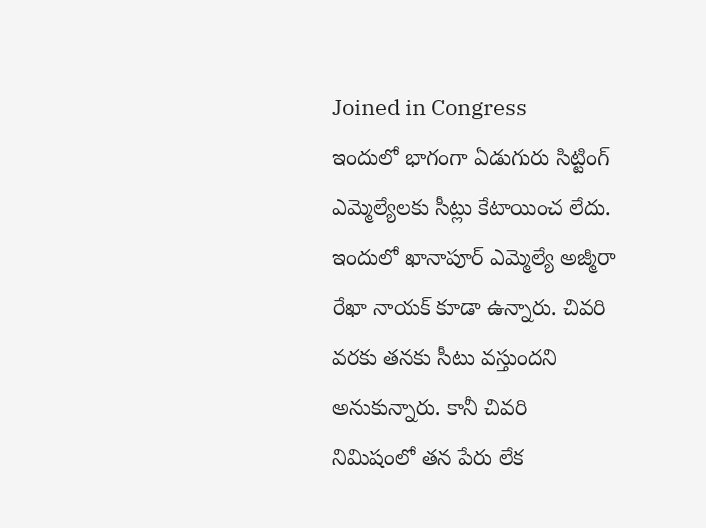Joined in Congress
ఇందులో భాగంగా ఏడుగురు సిట్టింగ్ ఎమ్మెల్యేలకు సీట్లు కేటాయించ లేదు. ఇందులో ఖానాపూర్ ఎమ్మెల్యే అజ్మీరా రేఖా నాయక్ కూడా ఉన్నారు. చివరి వరకు తనకు సీటు వస్తుందని అనుకున్నారు. కానీ చివరి నిమిషంలో తన పేరు లేక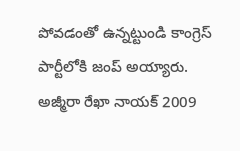పోవడంతో ఉన్నట్టుండి కాంగ్రెస్ పార్టీలోకి జంప్ అయ్యారు.
అజ్మీరా రేఖా నాయక్ 2009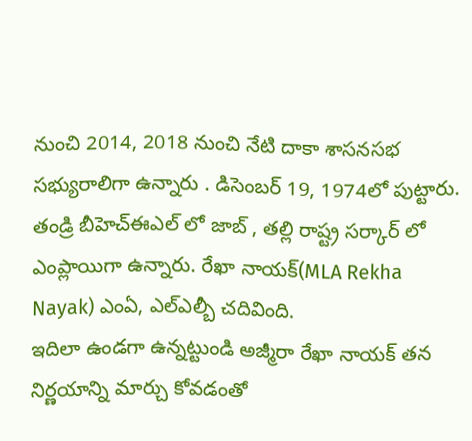నుంచి 2014, 2018 నుంచి నేటి దాకా శాసనసభ సభ్యురాలిగా ఉన్నారు . డిసెంబర్ 19, 1974లో పుట్టారు. తండ్రి బీహెచ్ఈఎల్ లో జాబ్ , తల్లి రాష్ట్ర సర్కార్ లో ఎంప్లాయిగా ఉన్నారు. రేఖా నాయక్(MLA Rekha Nayak) ఎంఏ, ఎల్ఎల్బీ చదివింది.
ఇదిలా ఉండగా ఉన్నట్టుండి అజ్మీరా రేఖా నాయక్ తన నిర్ణయాన్ని మార్చు కోవడంతో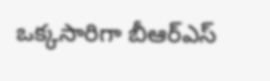ఒక్కసారిగా బీఆర్ఎస్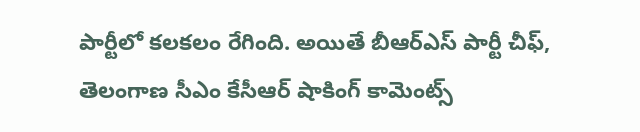పార్టీలో కలకలం రేగింది. అయితే బీఆర్ఎస్ పార్టీ చీఫ్, తెలంగాణ సీఎం కేసీఆర్ షాకింగ్ కామెంట్స్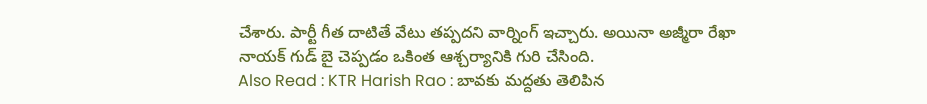చేశారు. పార్టీ గీత దాటితే వేటు తప్పదని వార్నింగ్ ఇచ్చారు. అయినా అజ్మీరా రేఖా నాయక్ గుడ్ బై చెప్పడం ఒకింత ఆశ్చర్యానికి గురి చేసింది.
Also Read : KTR Harish Rao : బావకు మద్దతు తెలిపిన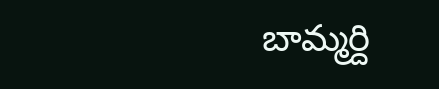బామ్మర్ది